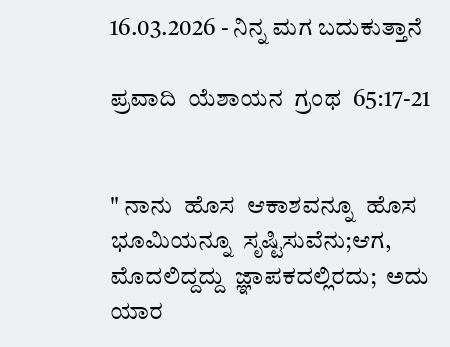16.03.2026 - ನಿನ್ನ ಮಗ ಬದುಕುತ್ತಾನೆ

ಪ್ರವಾದಿ  ಯೆಶಾಯನ  ಗ್ರಂಥ  65:17-21


" ನಾನು  ಹೊಸ  ಆಕಾಶವನ್ನೂ  ಹೊಸ  ಭೂಮಿಯನ್ನೂ  ಸೃಷ್ಟಿಸುವೆನು;ಆಗ,  ಮೊದಲಿದ್ದದ್ದು  ಜ್ಞಾಪಕದಲ್ಲಿರದು;  ಅದು  ಯಾರ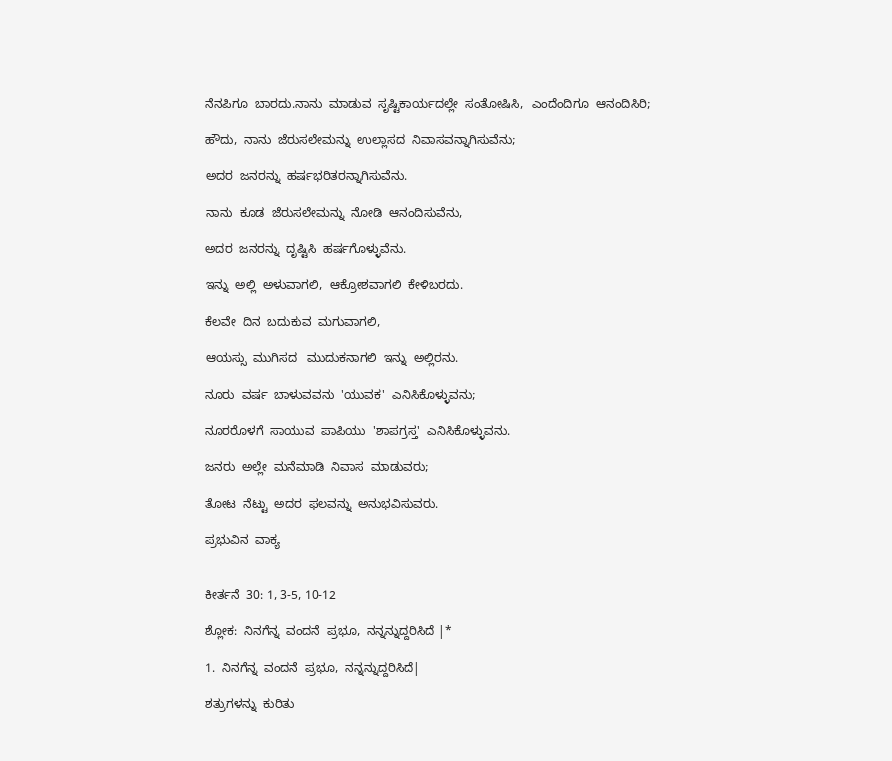ನೆನಪಿಗೂ  ಬಾರದು.ನಾನು  ಮಾಡುವ  ಸೃಷ್ಟಿಕಾರ್ಯದಲ್ಲೇ  ಸಂತೋಷಿಸಿ,  ಎಂದೆಂದಿಗೂ  ಆನಂದಿಸಿರಿ;

ಹೌದು,  ನಾನು  ಜೆರುಸಲೇಮನ್ನು  ಉಲ್ಲಾಸದ  ನಿವಾಸವನ್ನಾಗಿಸುವೆನು;

ಅದರ  ಜನರನ್ನು  ಹರ್ಷಭರಿತರನ್ನಾಗಿಸುವೆನು.

ನಾನು  ಕೂಡ  ಜೆರುಸಲೇಮನ್ನು  ನೋಡಿ  ಆನಂದಿಸುವೆನು,

ಅದರ  ಜನರನ್ನು  ದೃಷ್ಟಿಸಿ  ಹರ್ಷಗೊಳ್ಳುವೆನು.

ಇನ್ನು  ಅಲ್ಲಿ  ಅಳುವಾಗಲಿ,  ಆಕ್ರೋಶವಾಗಲಿ  ಕೇಳಿಬರದು.

ಕೆಲವೇ  ದಿನ  ಬದುಕುವ  ಮಗುವಾಗಲಿ,

ಆಯಸ್ಸು  ಮುಗಿಸದ   ಮುದುಕನಾಗಲಿ  ಇನ್ನು  ಅಲ್ಲಿರನು.

ನೂರು  ವರ್ಷ  ಬಾಳುವವನು  'ಯುವಕ'  ಎನಿಸಿಕೊಳ್ಳುವನು;

ನೂರರೊಳಗೆ  ಸಾಯುವ  ಪಾಪಿಯು  'ಶಾಪಗ್ರಸ್ತ'  ಎನಿಸಿಕೊಳ್ಳುವನು.

ಜನರು  ಅಲ್ಲೇ  ಮನೆಮಾಡಿ  ನಿವಾಸ  ಮಾಡುವರು;

ತೋಟ  ನೆಟ್ಟು  ಅದರ  ಫಲವನ್ನು  ಅನುಭವಿಸುವರು.

ಪ್ರಭುವಿನ  ವಾಕ್ಯ


ಕೀರ್ತನೆ  30: 1, 3-5, 10-12

ಶ್ಲೋಕ:  ನಿನಗೆನ್ನ  ವಂದನೆ  ಪ್ರಭೂ,  ನನ್ನನ್ನುದ್ದರಿಸಿದೆ |*

1.  ನಿನಗೆನ್ನ  ವಂದನೆ  ಪ್ರಭೂ,  ನನ್ನನ್ನುದ್ದರಿಸಿದೆ|

ಶತ್ರುಗಳನ್ನು  ಕುರಿತು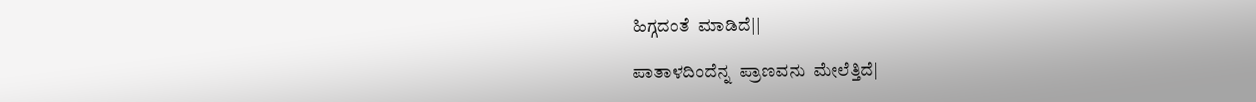ಹಿಗ್ಗದಂತೆ  ಮಾಡಿದೆ||

ಪಾತಾಳದಿಂದೆನ್ನ  ಪ್ರಾಣವನು  ಮೇಲೆತ್ತಿದೆ|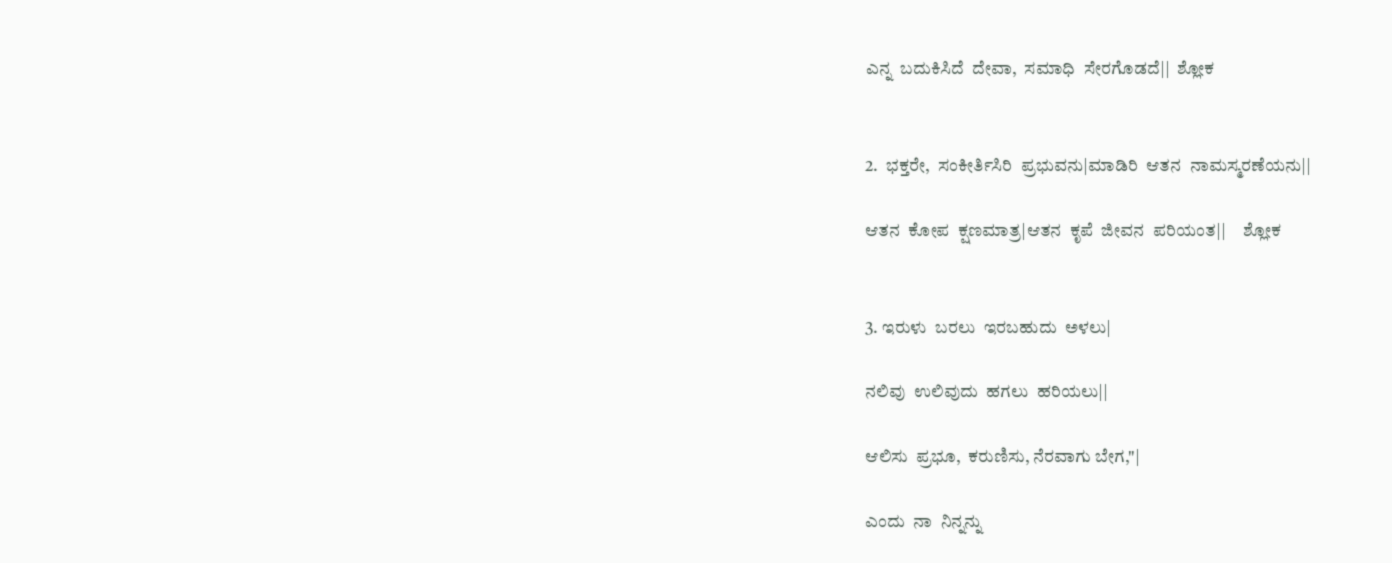ಎನ್ನ  ಬದುಕಿಸಿದೆ  ದೇವಾ,  ಸಮಾಧಿ  ಸೇರಗೊಡದೆ||  ಶ್ಲೋಕ


2.  ಭಕ್ತರೇ,  ಸಂಕೀರ್ತಿಸಿರಿ  ಪ್ರಭುವನು|ಮಾಡಿರಿ  ಆತನ  ನಾಮಸ್ಮರಣೆಯನು||

ಆತನ  ಕೋಪ  ಕ್ಷಣಮಾತ್ರ|ಆತನ  ಕೃಪೆ  ಜೀವನ  ಪರಿಯಂತ||     ಶ್ಲೋಕ       ‍


3. ಇರುಳು  ಬರಲು  ಇರಬಹುದು  ಅಳಲು|

ನಲಿವು  ಉಲಿವುದು  ಹಗಲು  ಹರಿಯಲು||

ಆಲಿಸು  ಪ್ರಭೂ,  ಕರುಣಿಸು, ನೆರವಾಗು ಬೇಗ,"|

ಎಂದು  ನಾ  ನಿನ್ನನ್ನು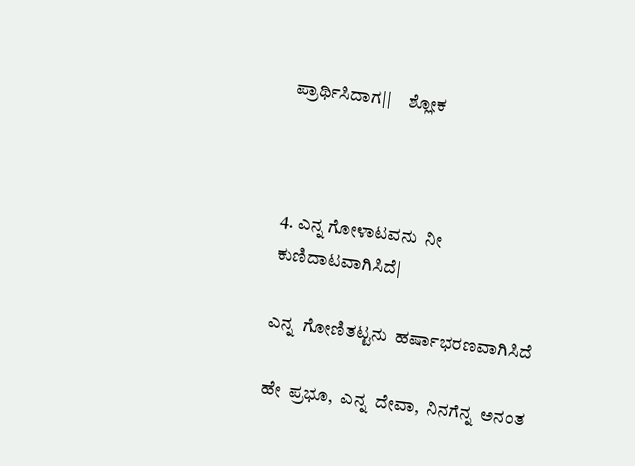ಪ್ರಾರ್ಥಿಸಿದಾಗ||     ಶ್ಲೋಕ        ‍                 ‍



4. ಎನ್ನ ಗೋಳಾಟವನು  ನೀ ಕುಣಿದಾಟವಾಗಿಸಿದೆ|

ಎನ್ನ  ಗೋಣಿತಟ್ಟನು  ಹರ್ಷಾಭರಣವಾಗಿಸಿದೆ

ಹೇ  ಪ್ರಭೂ,  ಎನ್ನ  ದೇವಾ,  ನಿನಗೆನ್ನ  ಅನಂತ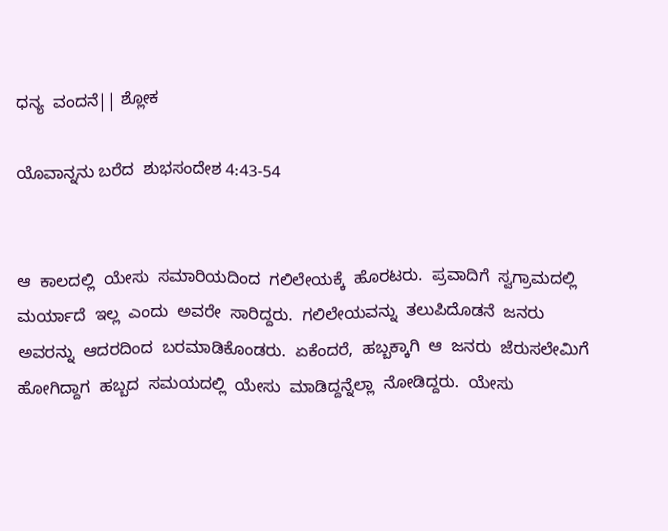ಧನ್ಯ  ವಂದನೆ|| ಶ್ಲೋಕ

ಯೊವಾನ್ನನು ಬರೆದ  ಶುಭಸಂದೇಶ 4:43-54


ಆ  ಕಾಲದಲ್ಲಿ  ಯೇಸು  ಸಮಾರಿಯದಿಂದ  ಗಲಿಲೇಯಕ್ಕೆ  ಹೊರಟರು.  ಪ್ರವಾದಿಗೆ  ಸ್ವಗ್ರಾಮದಲ್ಲಿ  ಮರ್ಯಾದೆ  ಇಲ್ಲ  ಎಂದು  ಅವರೇ  ಸಾರಿದ್ದರು.  ಗಲಿಲೇಯವನ್ನು  ತಲುಪಿದೊಡನೆ  ಜನರು  ಅವರನ್ನು  ಆದರದಿಂದ  ಬರಮಾಡಿಕೊಂಡರು.  ಏಕೆಂದರೆ,  ಹಬ್ಬಕ್ಕಾಗಿ  ಆ  ಜನರು  ಜೆರುಸಲೇಮಿಗೆ  ಹೋಗಿದ್ದಾಗ  ಹಬ್ಬದ  ಸಮಯದಲ್ಲಿ  ಯೇಸು  ಮಾಡಿದ್ದನ್ನೆಲ್ಲಾ  ನೋಡಿದ್ದರು.  ಯೇಸು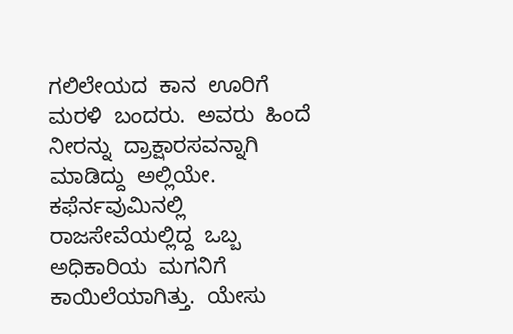ಗಲಿಲೇಯದ  ಕಾನ  ಊರಿಗೆ  ಮರಳಿ  ಬಂದರು.  ಅವರು  ಹಿಂದೆ  ನೀರನ್ನು  ದ್ರಾಕ್ಷಾರಸವನ್ನಾಗಿ  ಮಾಡಿದ್ದು  ಅಲ್ಲಿಯೇ.  ಕಫೆರ್ನವುಮಿನಲ್ಲಿ  ರಾಜಸೇವೆಯಲ್ಲಿದ್ದ  ಒಬ್ಬ  ಅಧಿಕಾರಿಯ  ಮಗನಿಗೆ  ಕಾಯಿಲೆಯಾಗಿತ್ತು.  ಯೇಸು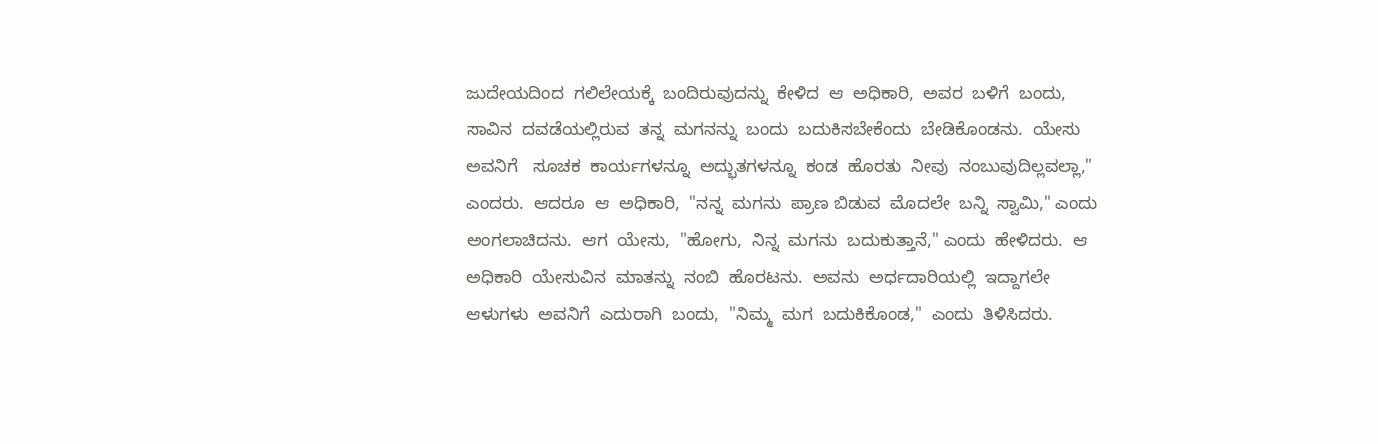ಜುದೇಯದಿಂದ  ಗಲಿಲೇಯಕ್ಕೆ  ಬಂದಿರುವುದನ್ನು  ಕೇಳಿದ  ಆ  ಅಧಿಕಾರಿ,  ಅವರ  ಬಳಿಗೆ  ಬಂದು,  ಸಾವಿನ  ದವಡೆಯಲ್ಲಿರುವ  ತನ್ನ  ಮಗನನ್ನು  ಬಂದು  ಬದುಕಿಸಬೇಕೆಂದು  ಬೇಡಿಕೊಂಡನು.  ಯೇಸು  ಅವನಿಗೆ   ಸೂಚಕ  ಕಾರ್ಯಗಳನ್ನೂ  ಅದ್ಭುತಗಳನ್ನೂ  ಕಂಡ  ಹೊರತು  ನೀವು  ನಂಬುವುದಿಲ್ಲವಲ್ಲಾ," ಎಂದರು.  ಆದರೂ  ಆ  ಅಧಿಕಾರಿ,  "ನನ್ನ  ಮಗನು  ಪ್ರಾಣ ಬಿಡುವ  ಮೊದಲೇ  ಬನ್ನಿ  ಸ್ವಾಮಿ," ಎಂದು  ಅಂಗಲಾಚಿದನು.  ಆಗ  ಯೇಸು,  "ಹೋಗು,  ನಿನ್ನ  ಮಗನು  ಬದುಕುತ್ತಾನೆ," ಎಂದು  ಹೇಳಿದರು.  ಆ  ಅಧಿಕಾರಿ  ಯೇಸುವಿನ  ಮಾತನ್ನು  ನಂಬಿ  ಹೊರಟನು.  ಅವನು  ಅರ್ಧದಾರಿಯಲ್ಲಿ  ಇದ್ದಾಗಲೇ  ಆಳುಗಳು  ಅವನಿಗೆ  ಎದುರಾಗಿ  ಬಂದು,  "ನಿಮ್ಮ  ಮಗ  ಬದುಕಿಕೊಂಡ,"  ಎಂದು  ತಿಳಿಸಿದರು.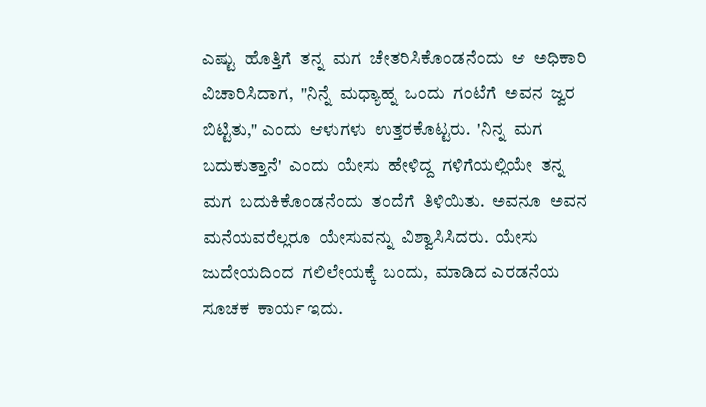ಎಷ್ಟು  ಹೊತ್ತಿಗೆ  ತನ್ನ  ಮಗ  ಚೇತರಿಸಿಕೊಂಡನೆಂದು  ಆ  ಅಧಿಕಾರಿ  ವಿಚಾರಿಸಿದಾಗ,  "ನಿನ್ನೆ  ಮಧ್ಯಾಹ್ನ  ಒಂದು  ಗಂಟೆಗೆ  ಅವನ  ಜ್ವರ  ಬಿಟ್ಟಿತು," ಎಂದು  ಆಳುಗಳು  ಉತ್ತರಕೊಟ್ಟರು.  'ನಿನ್ನ  ಮಗ  ಬದುಕುತ್ತಾನೆ'  ಎಂದು  ಯೇಸು  ಹೇಳಿದ್ದ  ಗಳಿಗೆಯಲ್ಲಿಯೇ  ತನ್ನ  ಮಗ  ಬದುಕಿಕೊಂಡನೆಂದು  ತಂದೆಗೆ  ತಿಳಿಯಿತು.  ಅವನೂ  ಅವನ  ಮನೆಯವರೆಲ್ಲರೂ  ಯೇಸುವನ್ನು  ವಿಶ್ವಾಸಿಸಿದರು.  ಯೇಸು  ಜುದೇಯದಿಂದ  ಗಲಿಲೇಯಕ್ಕೆ  ಬಂದು,  ಮಾಡಿದ ಎರಡನೆಯ ಸೂಚಕ  ಕಾರ್ಯ ಇದು.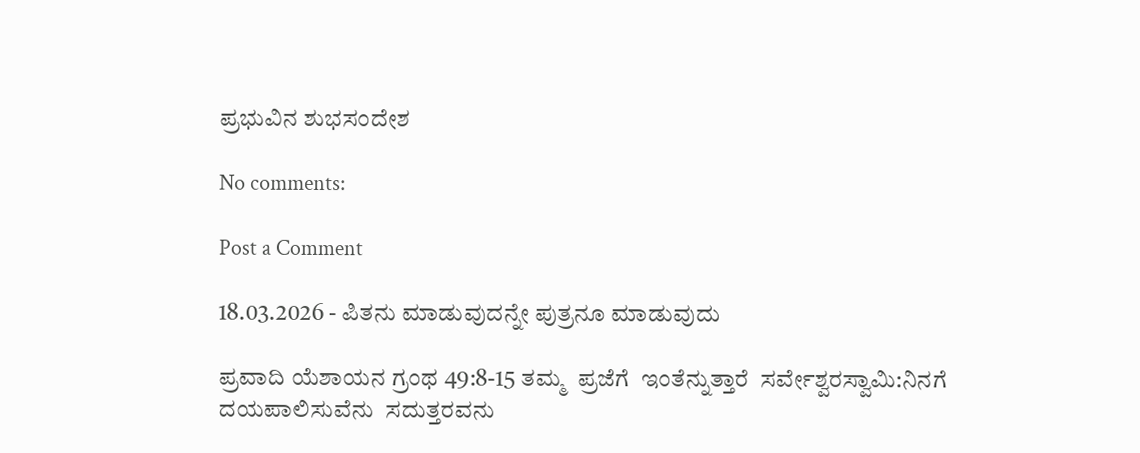ಪ್ರಭುವಿನ ಶುಭಸಂದೇಶ

No comments:

Post a Comment

18.03.2026 - ಪಿತನು ಮಾಡುವುದನ್ನೇ ಪುತ್ರನೂ ಮಾಡುವುದು

ಪ್ರವಾದಿ ಯೆಶಾಯನ ಗ್ರಂಥ 49:8-15 ತಮ್ಮ  ಪ್ರಜೆಗೆ  ಇಂತೆನ್ನುತ್ತಾರೆ  ಸರ್ವೇಶ್ವರಸ್ವಾಮಿ:ನಿನಗೆ  ದಯಪಾಲಿಸುವೆನು  ಸದುತ್ತರವನು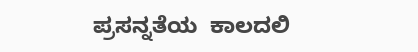ಪ್ರಸನ್ನತೆಯ  ಕಾಲದಲಿ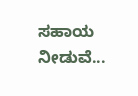ಸಹಾಯ  ನೀಡುವೆ...